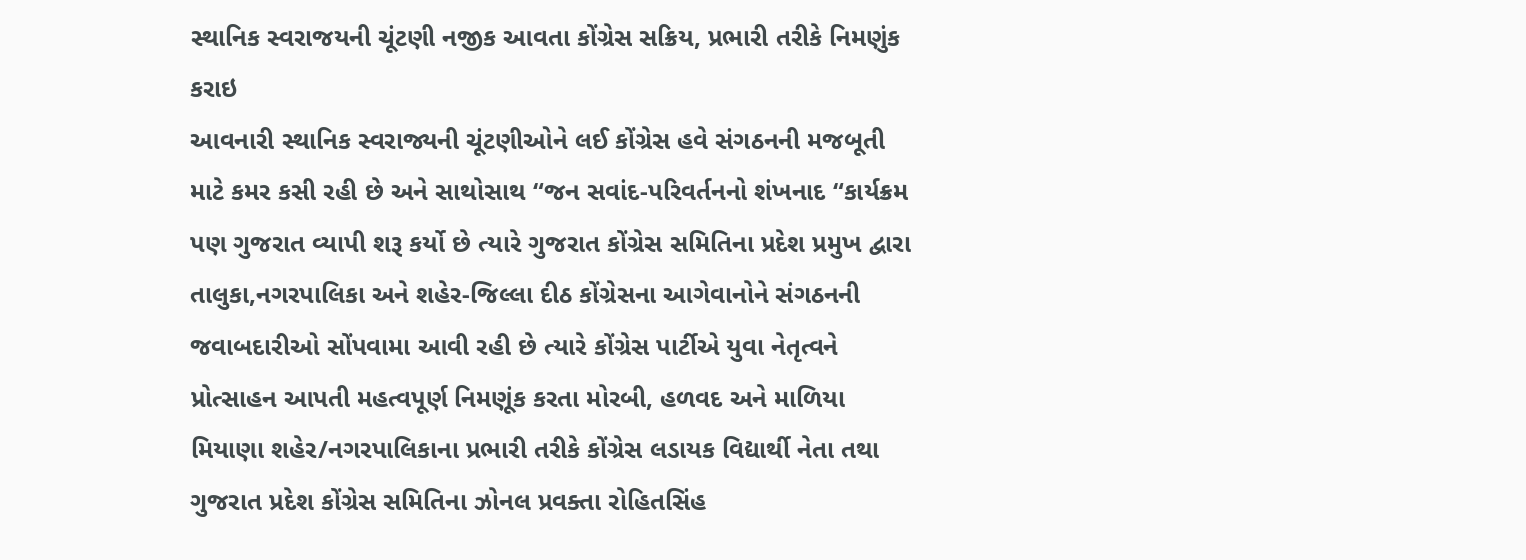સ્થાનિક સ્વરાજયની ચૂંટણી નજીક આવતા કોંગ્રેસ સક્રિય, પ્રભારી તરીકે નિમણુંક કરાઇ
આવનારી સ્થાનિક સ્વરાજ્યની ચૂંટણીઓને લઈ કોંગ્રેસ હવે સંગઠનની મજબૂતી માટે કમર કસી રહી છે અને સાથોસાથ “જન સવાંદ-પરિવર્તનનો શંખનાદ “કાર્યક્રમ પણ ગુજરાત વ્યાપી શરૂ કર્યો છે ત્યારે ગુજરાત કોંગ્રેસ સમિતિના પ્રદેશ પ્રમુખ દ્વારા તાલુકા,નગરપાલિકા અને શહેર-જિલ્લા દીઠ કોંગ્રેસના આગેવાનોને સંગઠનની જવાબદારીઓ સોંપવામા આવી રહી છે ત્યારે કોંગ્રેસ પાર્ટીએ યુવા નેતૃત્વને પ્રોત્સાહન આપતી મહત્વપૂર્ણ નિમણૂંક કરતા મોરબી, હળવદ અને માળિયા મિયાણા શહેર/નગરપાલિકાના પ્રભારી તરીકે કોંગ્રેસ લડાયક વિદ્યાર્થી નેતા તથા ગુજરાત પ્રદેશ કોંગ્રેસ સમિતિના ઝોનલ પ્રવક્તા રોહિતસિંહ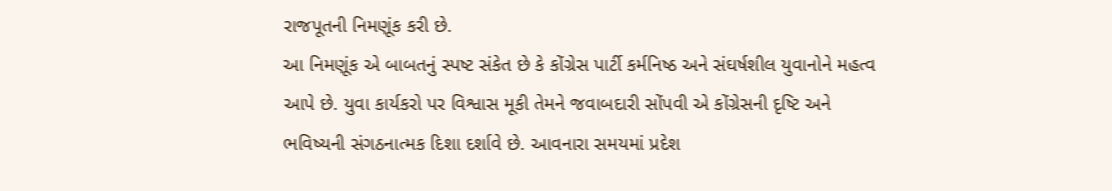રાજપૂતની નિમણૂંક કરી છે.
આ નિમણૂંક એ બાબતનું સ્પષ્ટ સંકેત છે કે કોંગ્રેસ પાર્ટી કર્મનિષ્ઠ અને સંઘર્ષશીલ યુવાનોને મહત્વ આપે છે. યુવા કાર્યકરો પર વિશ્વાસ મૂકી તેમને જવાબદારી સોંપવી એ કોંગ્રેસની દૃષ્ટિ અને ભવિષ્યની સંગઠનાત્મક દિશા દર્શાવે છે. આવનારા સમયમાં પ્રદેશ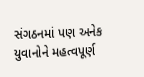સંગઠનમાં પણ અનેક યુવાનોને મહત્વપૂર્ણ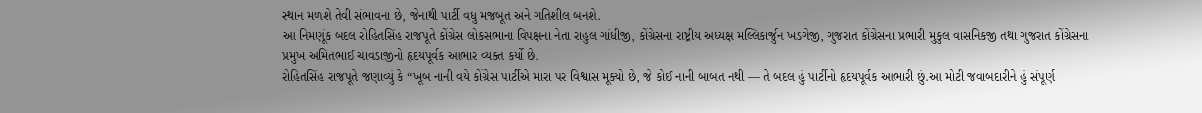સ્થાન મળશે તેવી સંભાવના છે, જેનાથી પાર્ટી વધુ મજબૂત અને ગતિશીલ બનશે.
આ નિમણૂંક બદલ રોહિતસિંહ રાજપૂતે કોંગ્રેસ લોકસભાના વિપક્ષના નેતા રાહુલ ગાંધીજી, કોંગ્રેસના રાષ્ટ્રીય અધ્યક્ષ મલ્લિકાર્જુન ખડગેજી, ગુજરાત કોંગ્રેસના પ્રભારી મુકુલ વાસનિકજી તથા ગુજરાત કોંગ્રેસના પ્રમુખ અમિતભાઈ ચાવડાજીનો હૃદયપૂર્વક આભાર વ્યક્ત કર્યો છે.
રોહિતસિંહ રાજપૂતે જણાવ્યું કે “ખૂબ નાની વયે કોંગ્રેસ પાર્ટીએ મારા પર વિશ્વાસ મૂક્યો છે, જે કોઈ નાની બાબત નથી — તે બદલ હું પાર્ટીનો હૃદયપૂર્વક આભારી છું.આ મોટી જવાબદારીને હું સંપૂર્ણ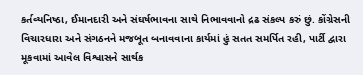કર્તવ્યનિષ્ઠા, ઈમાનદારી અને સંઘર્ષભાવના સાથે નિભાવવાનો દ્રઢ સંકલ્પ કરું છું. કોંગ્રેસની વિચારધારા અને સંગઠનને મજબૂત બનાવવાના કાર્યમાં હું સતત સમર્પિત રહી, પાર્ટી દ્વારા મૂકવામાં આવેલ વિશ્વાસને સાર્થક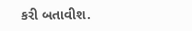કરી બતાવીશ.